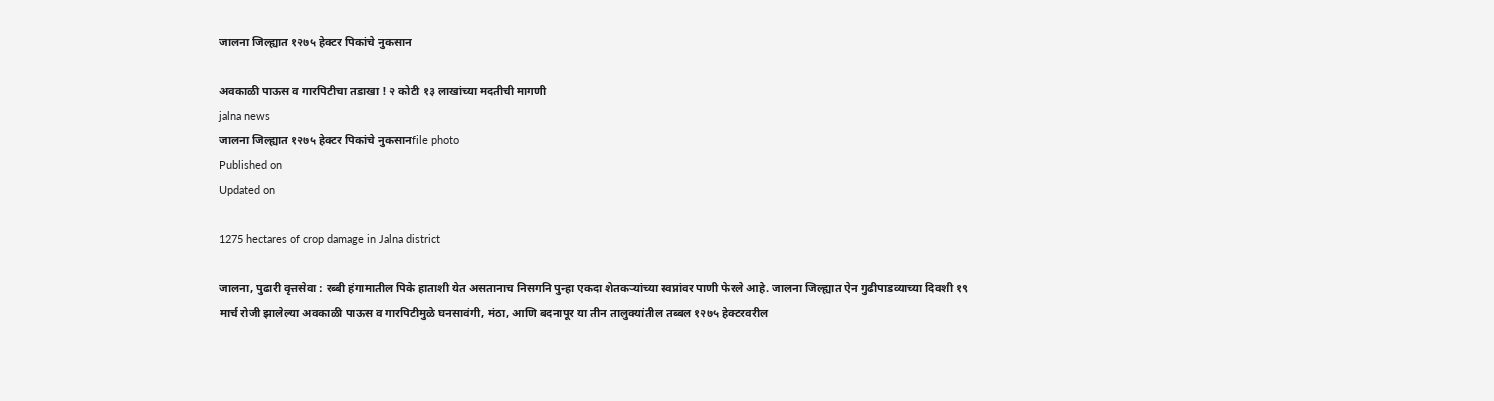जालना जिल्ह्यात १२७५ हेक्टर पिकांचे नुकसान

अवकाळी पाऊस व गारपिटीचा तडाखा ! २ कोटी १३ लाखांच्या मदतीची मागणी
jalna news
जालना जिल्ह्यात १२७५ हेक्टर पिकांचे नुकसानfile photo
Published on
Updated on

1275 hectares of crop damage in Jalna district

जालना, पुढारी वृत्तसेवा : रब्बी हंगामातील पिके हाताशी येत असतानाच निसगनि पुन्हा एकदा शेतकऱ्यांच्या स्वप्नांवर पाणी फेरले आहे. जालना जिल्ह्यात ऐन गुढीपाडव्याच्या दिवशी १९ मार्च रोजी झालेल्या अवकाळी पाऊस व गारपिटीमुळे घनसावंगी, मंठा, आणि बदनापूर या तीन तालुक्यांतील तब्बल १२७५ हेक्टरवरील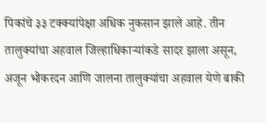पिकांचे ३३ टक्क्यांपेक्षा अधिक नुकसान झाले आहे. तीन तालुक्यांचा अहवाल जिल्हाधिकाऱ्यांकडे सादर झाला असून, अजून भोकरदन आणि जालना तालुक्यांचा अहवाल येणे बाकी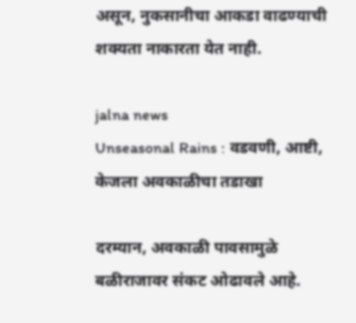असून, नुकसानीचा आकडा वाढण्याची शक्यता नाकारता येत नाही.

jalna news
Unseasonal Rains : वडवणी, आष्टी, केजला अवकाळीचा तडाखा

दरम्यान, अवकाळी पावसामुळे बळीराजावर संकट ओढावले आहे.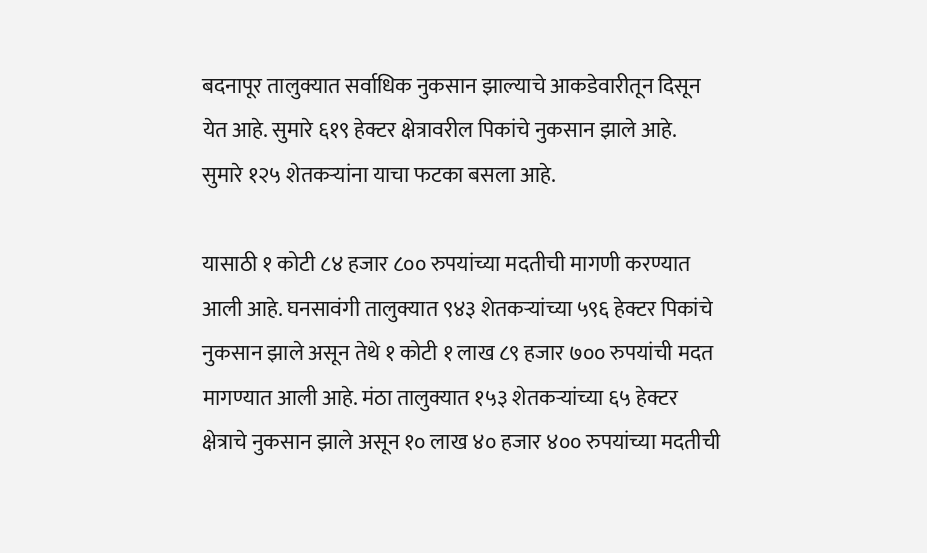बदनापूर तालुक्यात सर्वाधिक नुकसान झाल्याचे आकडेवारीतून दिसून येत आहे. सुमारे ६१९ हेक्टर क्षेत्रावरील पिकांचे नुकसान झाले आहे. सुमारे १२५ शेतकऱ्यांना याचा फटका बसला आहे.

यासाठी १ कोटी ८४ हजार ८०० रुपयांच्या मदतीची मागणी करण्यात आली आहे. घनसावंगी तालुक्यात ९४३ शेतकऱ्यांच्या ५९६ हेक्टर पिकांचे नुकसान झाले असून तेथे १ कोटी १ लाख ८९ हजार ७०० रुपयांची मदत मागण्यात आली आहे. मंठा तालुक्यात १५३ शेतकऱ्यांच्या ६५ हेक्टर क्षेत्राचे नुकसान झाले असून १० लाख ४० हजार ४०० रुपयांच्या मदतीची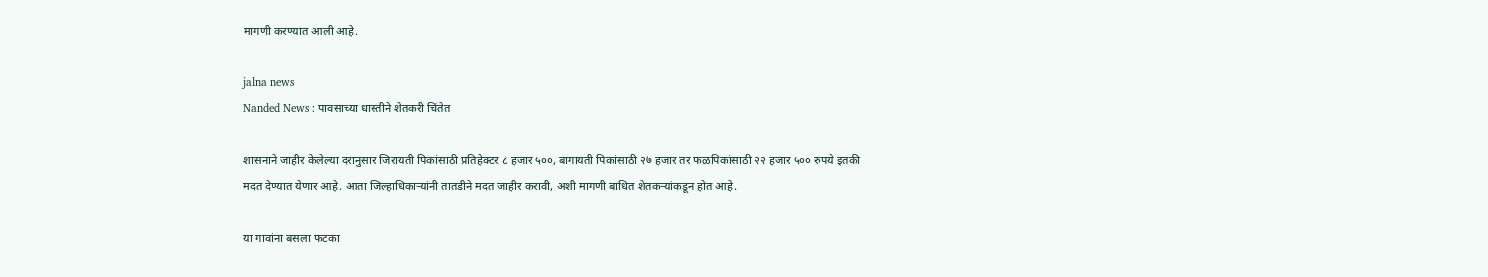मागणी करण्यात आली आहे.

jalna news
Nanded News : पावसाच्या धास्तीने शेतकरी चिंतेत

शासनाने जाहीर केलेल्या दरानुसार जिरायती पिकांसाठी प्रतिहेक्टर ८ हजार ५००, बागायती पिकांसाठी २७ हजार तर फळपिकांसाठी २२ हजार ५०० रुपये इतकी मदत देण्यात येणार आहे. आता जिल्हाधिकाऱ्यांनी तातडीने मदत जाहीर करावी, अशी मागणी बाधित शेतकऱ्यांकडून होत आहे.

या गावांना बसला फटका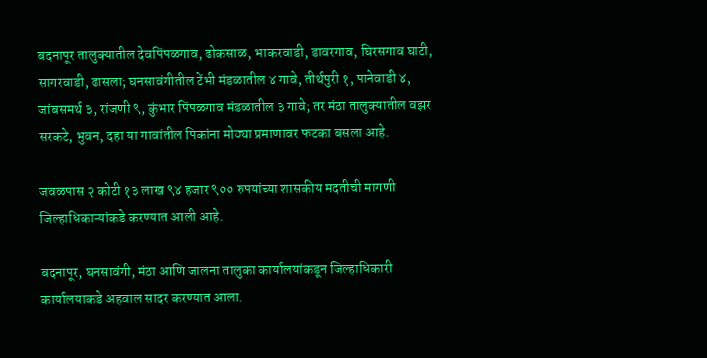बदनापूर तालुक्यातील देवपिंपळगाव, ढोकसाळ, भाकरवाडी, डावरगाव, घिरसगाव घाटी, सागरवाडी, ढासला; घनसावंगीतील टेंभी मंडळातील ४ गावे, तीर्थपुरी १, पानेवाडी ४, जांबसमर्थ ३, रांजणी ९, कुंभार पिंपळगाव मंडळातील ३ गावे; तर मंठा तालुक्यातील वझर सरकटे, भुवन, दहा या गावांतील पिकांना मोठ्या प्रमाणावर फटका बसला आहे.

जवळपास २ कोटी १३ लाख ९४ हजार ९०० रुपयांच्या शासकीय मदतीची मागणी जिल्हाधिकाऱ्यांकडे करण्यात आली आहे.

बदनापूर, घनसावंगी, मंठा आणि जालना तालुका कार्यालयांकडून जिल्हाधिकारी कार्यालयाकडे अहवाल सादर करण्यात आला.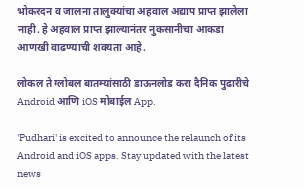भोकरदन व जालना तालुक्यांचा अहवाल अद्याप प्राप्त झालेला नाही. हे अहवाल प्राप्त झाल्यानंतर नुकसानीचा आकडा आणखी वाढण्याची शक्यता आहे.

लोकल ते ग्लोबल बातम्यांसाठी डाऊनलोड करा दैनिक पुढारीचे Android आणि iOS मोबाईल App.

'Pudhari' is excited to announce the relaunch of its Android and iOS apps. Stay updated with the latest news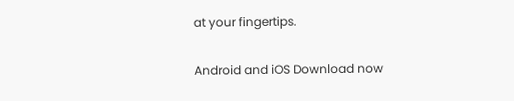at your fingertips.

Android and iOS Download now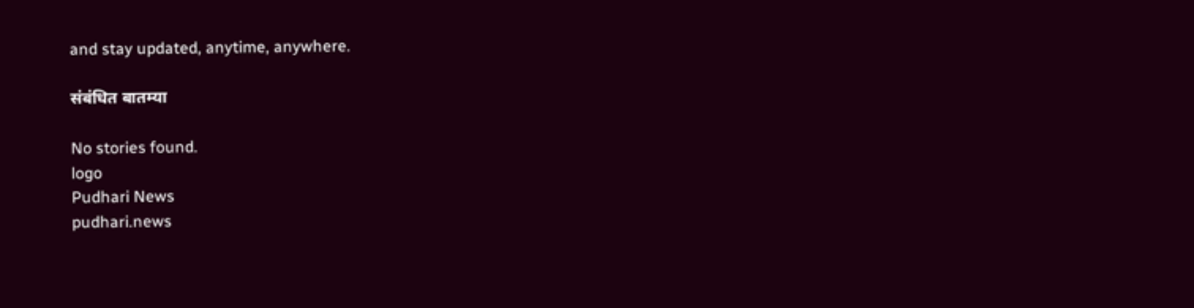and stay updated, anytime, anywhere.

संबंधित बातम्या

No stories found.
logo
Pudhari News
pudhari.news